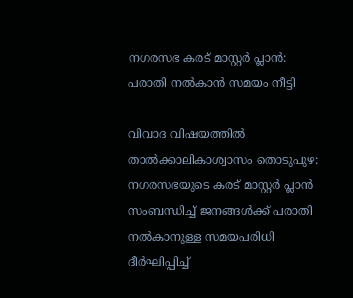നഗരസഭ കരട് മാസ്റ്റര്‍ പ്ലാന്‍: പരാതി നല്‍കാൻ സമയം നീട്ടി

വിവാദ വിഷയത്തിൽ താൽക്കാലികാശ്വാസം തൊടുപുഴ: നഗരസഭയുടെ കരട് മാസ്റ്റര്‍ പ്ലാന്‍ സംബന്ധിച്ച് ജനങ്ങള്‍ക്ക് പരാതി നല്‍കാനുള്ള സമയപരിധി ദീര്‍ഘിപ്പിച്ച്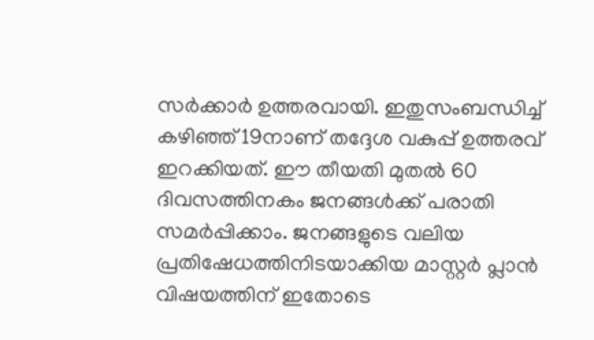സര്‍ക്കാര്‍ ഉത്തരവായി. ഇതുസംബന്ധിച്ച് കഴിഞ്ഞ് 19നാണ് തദ്ദേശ വകുപ്പ് ഉത്തരവ് ഇറക്കിയത്. ഈ തീയതി മുതല്‍ 60 ദിവസത്തിനകം ജനങ്ങള്‍ക്ക് പരാതി സമര്‍പ്പിക്കാം. ജനങ്ങളുടെ വലിയ പ്രതിഷേധത്തിനിടയാക്കിയ മാസ്റ്റര്‍ പ്ലാന്‍ വിഷയത്തിന് ഇതോടെ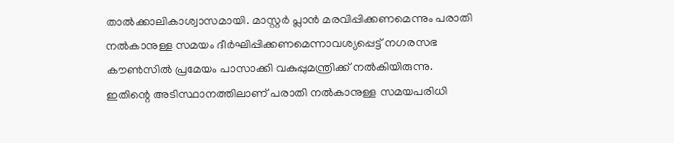താൽക്കാലികാശ്വാസമായി. മാസ്റ്റര്‍ പ്ലാന്‍ മരവിപ്പിക്കണമെന്നും പരാതി നല്‍കാനുള്ള സമയം ദീര്‍ഘിപ്പിക്കണമെന്നാവശ്യപ്പെട്ട് നഗരസഭ കൗണ്‍സില്‍ പ്രമേയം പാസാക്കി വകുപ്പുമന്ത്രിക്ക് നല്‍കിയിരുന്നു. ഇതിന്റെ അടിസ്ഥാനത്തിലാണ് പരാതി നല്‍കാനുള്ള സമയപരിധി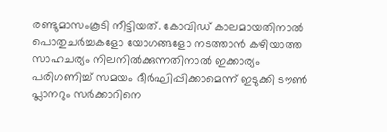രണ്ടുമാസംകൂടി നീട്ടിയത്. കോവിഡ് കാലമായതിനാല്‍ പൊതുചര്‍ച്ചകളോ യോഗങ്ങളോ നടത്താന്‍ കഴിയാത്ത സാഹചര്യം നിലനില്‍ക്കുന്നതിനാല്‍ ഇക്കാര്യം പരിഗണിച്ച് സമയം ദീര്‍ഘിപ്പിക്കാമെന്ന് ഇടുക്കി ടൗണ്‍ പ്ലാനറും സര്‍ക്കാറിനെ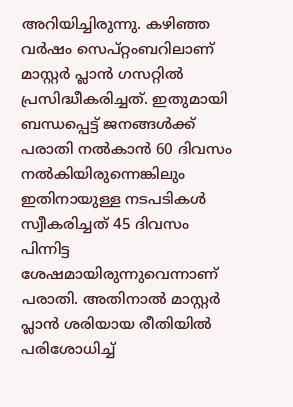അറിയിച്ചിരുന്നു. കഴിഞ്ഞ വര്‍ഷം സെപ്റ്റംബറിലാണ് മാസ്റ്റര്‍ പ്ലാന്‍ ഗസറ്റില്‍ പ്രസിദ്ധീകരിച്ചത്. ഇതുമായി ബന്ധപ്പെട്ട് ജനങ്ങള്‍ക്ക് പരാതി നല്‍കാന്‍ 60 ദിവസം നല്‍കിയിരുന്നെങ്കിലും ഇതിനായുള്ള നടപടികള്‍ സ്വീകരിച്ചത് 45 ദിവസം പിന്നിട്ട ശേഷമായിരുന്നുവെന്നാണ് പരാതി. അതിനാല്‍ മാസ്റ്റര്‍ പ്ലാന്‍ ശരിയായ രീതിയില്‍ പരിശോധിച്ച്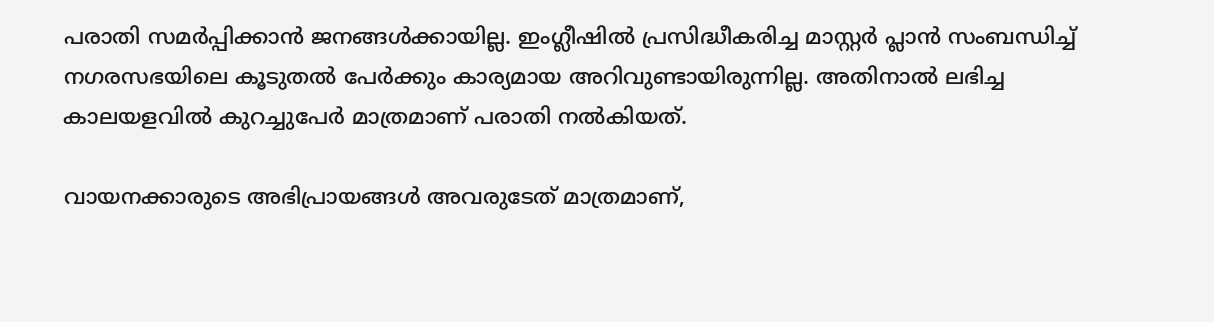പരാതി സമര്‍പ്പിക്കാന്‍ ജനങ്ങള്‍ക്കായില്ല. ഇംഗ്ലീഷില്‍ പ്രസിദ്ധീകരിച്ച മാസ്റ്റര്‍ പ്ലാന്‍ സംബന്ധിച്ച് നഗരസഭയിലെ കൂടുതല്‍ പേര്‍ക്കും കാര്യമായ അറിവുണ്ടായിരുന്നില്ല. അതിനാല്‍ ലഭിച്ച കാലയളവില്‍ കുറച്ചുപേര്‍ മാത്രമാണ് പരാതി നല്‍കിയത്.

വായനക്കാരുടെ അഭിപ്രായങ്ങള്‍ അവരുടേത് മാത്രമാണ്,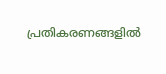പ്രതികരണങ്ങളിൽ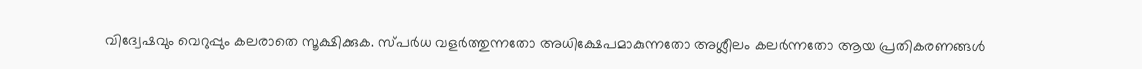വിദ്വേഷവും വെറുപ്പും കലരാതെ സൂക്ഷിക്കുക. സ്പർധ വളർത്തുന്നതോ അധിക്ഷേപമാകുന്നതോ അശ്ലീലം കലർന്നതോ ആയ പ്രതികരണങ്ങൾ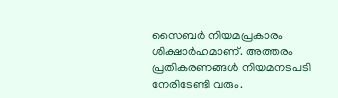സൈബർ നിയമപ്രകാരം ശിക്ഷാർഹമാണ്. അത്തരം പ്രതികരണങ്ങൾ നിയമനടപടി നേരിടേണ്ടി വരും.